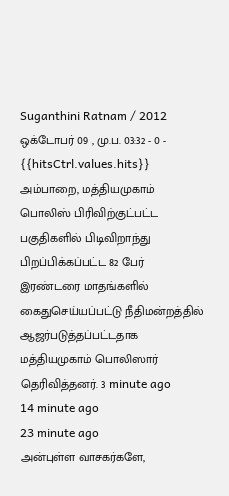Suganthini Ratnam / 2012 ஒக்டோபர் 09 , மு.ப. 03:32 - 0 - {{hitsCtrl.values.hits}}
அம்பாறை, மத்தியமுகாம் பொலிஸ் பிரிவிற்குட்பட்ட பகுதிகளில் பிடிவிறாந்து பிறப்பிக்கப்பட்ட 82 பேர் இரண்டரை மாதங்களில் கைதுசெய்யப்பட்டு நீதிமன்றத்தில் ஆஜர்படுத்தப்பட்டதாக மத்தியமுகாம் பொலிஸார் தெரிவித்தனர். 3 minute ago
14 minute ago
23 minute ago
அன்புள்ள வாசகர்களே,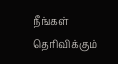நீங்கள் தெரிவிக்கும்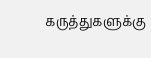கருத்துகளுக்கு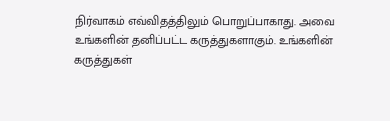நிர்வாகம் எவ்விதத்திலும் பொறுப்பாகாது. அவை உங்களின் தனிப்பட்ட கருத்துகளாகும். உங்களின் கருத்துகள்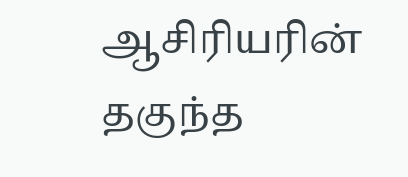ஆசிரியரின் தகுந்த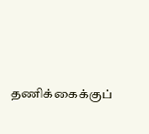தணிக்கைக்குப்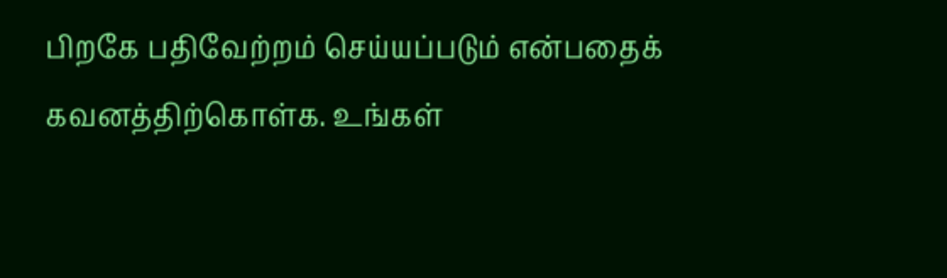பிறகே பதிவேற்றம் செய்யப்படும் என்பதைக் கவனத்திற்கொள்க. உங்கள்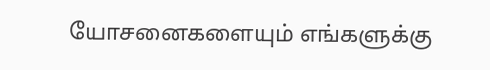யோசனைகளையும் எங்களுக்கு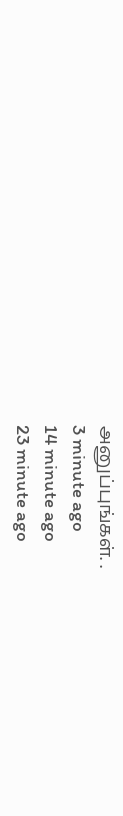அனுப்புங்கள். .
3 minute ago
14 minute ago
23 minute ago